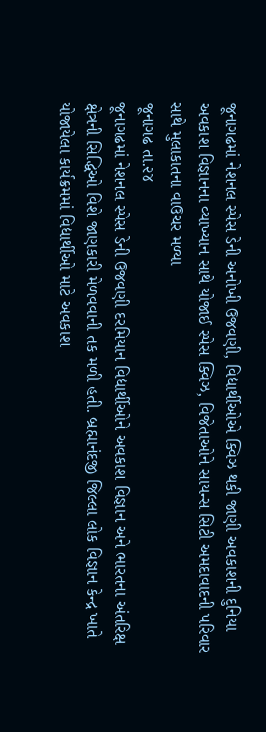જૂનાગઢમાં નેશનલ સ્પેસ ડેની અનોખી ઉજવણી, વિદ્યાર્થીઓએ ક્વિઝ થકી જાણી અવકાશની દુનિયા
અવકાશ વિજ્ઞાનના વ્યાખ્યાન સાથે યોજાઈ સ્પેસ ક્વિઝ, વિજેતાઓને સાયન્સ સિટી અમદાવાદની પરિવાર સાથે મુલાકાતના વાઉચર મળ્યા
જૂનાગઢ તા.૨૪
જૂનાગઢમાં નેશનલ સ્પેસ ડેની ઉજવણી દરમિયાન વિદ્યાર્થીઓને અવકાશ વિજ્ઞાન અને ભારતના અંતરિક્ષ ક્ષેત્રની સિદ્ધિઓ વિશે જાણકારી મેળવવાની તક મળી હતી. બ્રહ્માનંદજી જિલ્લા લોક વિજ્ઞાન કેન્દ્ર ખાતે યોજાયેલા કાર્યક્રમમાં વિદ્યાર્થીઓ માટે અવકાશ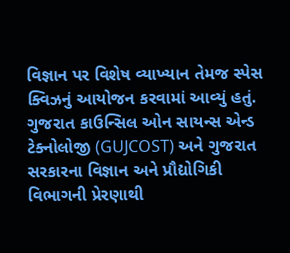વિજ્ઞાન પર વિશેષ વ્યાખ્યાન તેમજ સ્પેસ ક્વિઝનું આયોજન કરવામાં આવ્યું હતું.
ગુજરાત કાઉન્સિલ ઓન સાયન્સ એન્ડ ટેક્નોલોજી (GUJCOST) અને ગુજરાત સરકારના વિજ્ઞાન અને પ્રૌદ્યોગિકી વિભાગની પ્રેરણાથી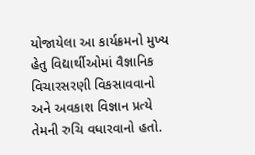યોજાયેલા આ કાર્યક્રમનો મુખ્ય હેતુ વિદ્યાર્થીઓમાં વૈજ્ઞાનિક વિચારસરણી વિકસાવવાનો અને અવકાશ વિજ્ઞાન પ્રત્યે તેમની રુચિ વધારવાનો હતો.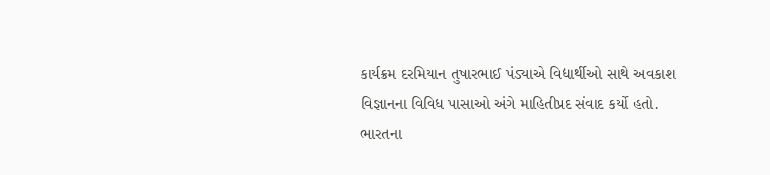કાર્યક્રમ દરમિયાન તુષારભાઈ પંડ્યાએ વિદ્યાર્થીઓ સાથે અવકાશ વિજ્ઞાનના વિવિધ પાસાઓ અંગે માહિતીપ્રદ સંવાદ કર્યો હતો. ભારતના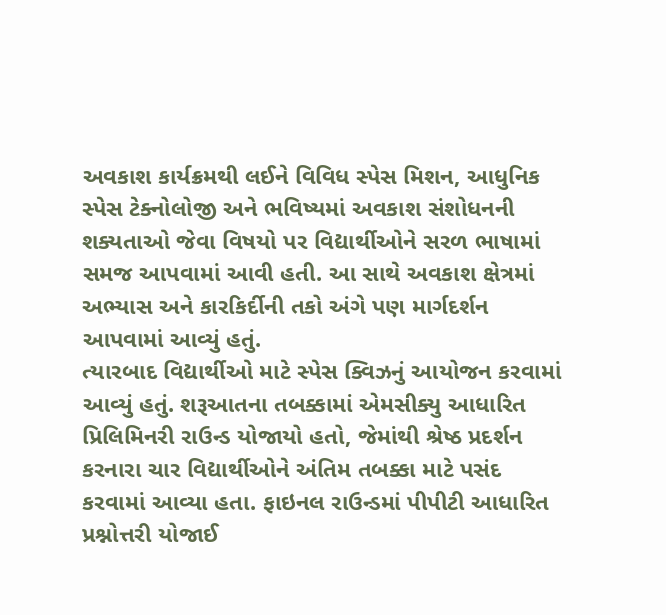અવકાશ કાર્યક્રમથી લઈને વિવિધ સ્પેસ મિશન, આધુનિક સ્પેસ ટેક્નોલોજી અને ભવિષ્યમાં અવકાશ સંશોધનની શક્યતાઓ જેવા વિષયો પર વિદ્યાર્થીઓને સરળ ભાષામાં સમજ આપવામાં આવી હતી. આ સાથે અવકાશ ક્ષેત્રમાં અભ્યાસ અને કારકિર્દીની તકો અંગે પણ માર્ગદર્શન આપવામાં આવ્યું હતું.
ત્યારબાદ વિદ્યાર્થીઓ માટે સ્પેસ ક્વિઝનું આયોજન કરવામાં આવ્યું હતું. શરૂઆતના તબક્કામાં એમસીક્યુ આધારિત પ્રિલિમિનરી રાઉન્ડ યોજાયો હતો, જેમાંથી શ્રેષ્ઠ પ્રદર્શન કરનારા ચાર વિદ્યાર્થીઓને અંતિમ તબક્કા માટે પસંદ કરવામાં આવ્યા હતા. ફાઇનલ રાઉન્ડમાં પીપીટી આધારિત પ્રશ્નોત્તરી યોજાઈ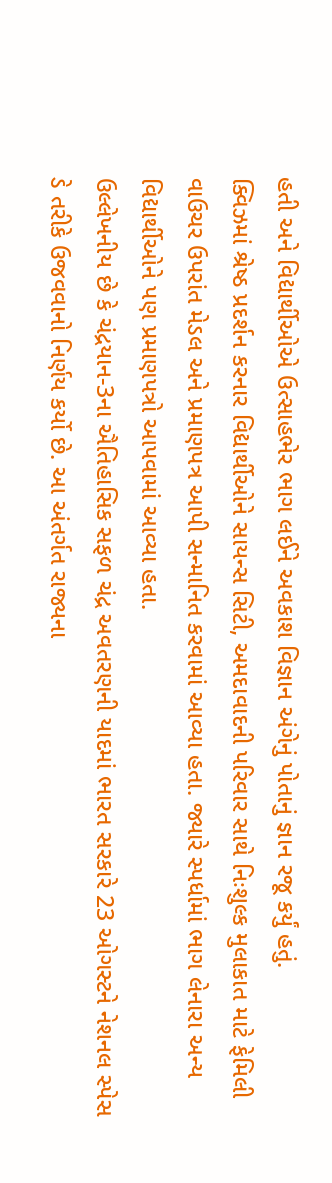હતી અને વિદ્યાર્થીઓએ ઉત્સાહભેર ભાગ લઈને અવકાશ વિજ્ઞાન અંગેનું પોતાનું જ્ઞાન રજૂ કર્યું હતું.
ક્વિઝમાં શ્રેષ્ઠ પ્રદર્શન કરનાર વિદ્યાર્થીઓને સાયન્સ સિટી, અમદાવાદની પરિવાર સાથે નિઃશુલ્ક મુલાકાત માટે ફેમિલી વાઉચર ઉપરાંત મેડલ અને પ્રમાણપત્ર આપી સન્માનિત કરવામાં આવ્યા હતા. જ્યારે સ્પર્ધામાં ભાગ લેનારા અન્ય વિદ્યાર્થીઓને પણ પ્રમાણપત્રો આપવામાં આવ્યા હતા.
ઉલ્લેખનીય છે કે ચંદ્રયાન-3ના ઐતિહાસિક સફળ ચંદ્ર અવતરણની યાદમાં ભારત સરકારે 23 ઓગસ્ટને નેશનલ સ્પેસ ડે તરીકે ઉજવવાનો નિર્ણય કર્યો છે. આ અંતર્ગત રાજ્યના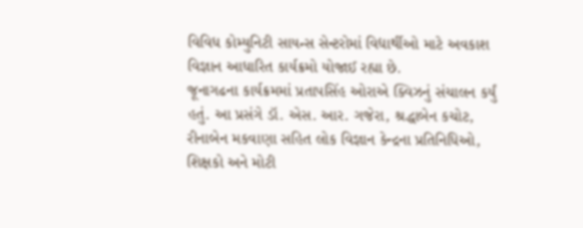વિવિધ કોમ્યુનિટી સાયન્સ સેન્ટરોમાં વિદ્યાર્થીઓ માટે અવકાશ વિજ્ઞાન આધારિત કાર્યક્રમો યોજાઈ રહ્યા છે.
જૂનાગઢના કાર્યક્રમમાં પ્રતાપસિંહ ઓરાએ ક્વિઝનું સંચાલન કર્યું હતું. આ પ્રસંગે ડૉ. એસ. આર. ગજેરા, શ્રદ્ધાબેન કચોટ, રીનાબેન મકવાણા સહિત લોક વિજ્ઞાન કેન્દ્રના પ્રતિનિધિઓ, શિક્ષકો અને મોટી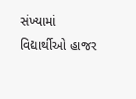સંખ્યામાં વિદ્યાર્થીઓ હાજર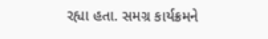રહ્યા હતા. સમગ્ર કાર્યક્રમને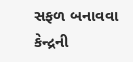સફળ બનાવવા કેન્દ્રની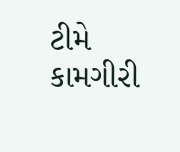ટીમે કામગીરી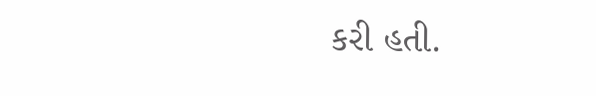કરી હતી.